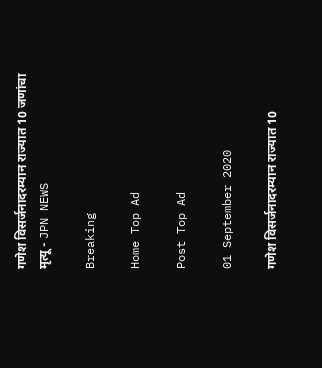गणेश विसर्जनादरम्यान राज्यात 10 जणांचा मृत्यू - JPN NEWS

Breaking

Home Top Ad

Post Top Ad

01 September 2020

गणेश विसर्जनादरम्यान राज्यात 10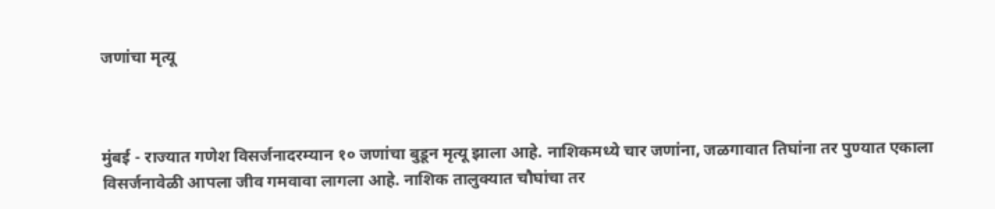जणांचा मृत्यू



मुंबई - राज्यात गणेश विसर्जनादरम्यान १० जणांचा बुडून मृत्यू झाला आहे. नाशिकमध्ये चार जणांना, जळगावात तिघांना तर पुण्यात एकाला विसर्जनावेळी आपला जीव गमवावा लागला आहे. नाशिक तालुक्यात चौघांचा तर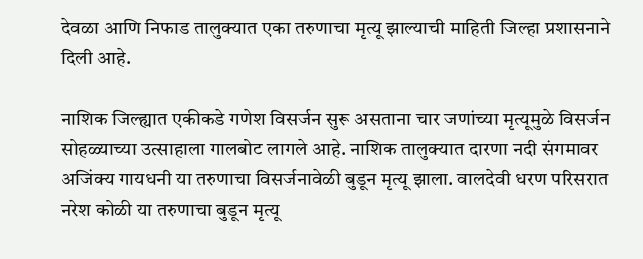देवळा आणि निफाड तालुक्यात एका तरुणाचा मृत्यू झाल्याची माहिती जिल्हा प्रशासनाने दिली आहे.

नाशिक जिल्ह्यात एकीकडे गणेश विसर्जन सुरू असताना चार जणांच्या मृत्यूमुळे विसर्जन सोहळ्याच्या उत्साहाला गालबोट लागले आहे. नाशिक तालुक्यात दारणा नदी संगमावर अजिंक्य गायधनी या तरुणाचा विसर्जनावेळी बुडून मृत्यू झाला. वालदेवी धरण परिसरात नरेश कोळी या तरुणाचा बुडून मृत्यू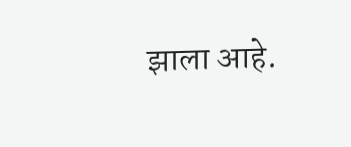झाला आहे.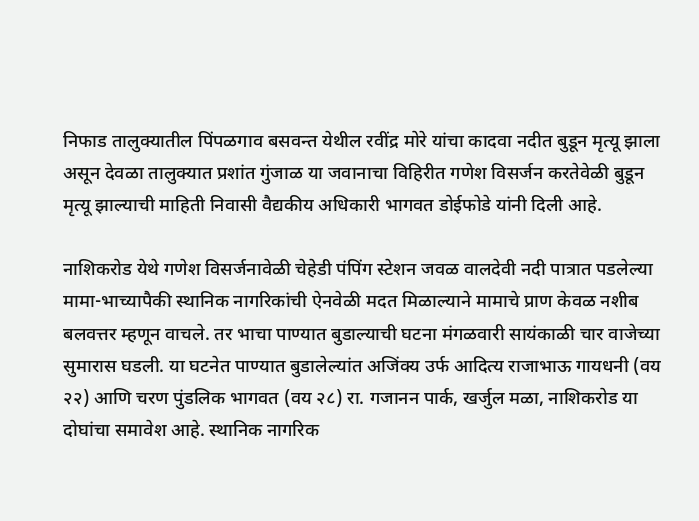निफाड तालुक्यातील पिंपळगाव बसवन्त येथील रवींद्र मोरे यांचा कादवा नदीत बुडून मृत्यू झाला असून देवळा तालुक्यात प्रशांत गुंजाळ या जवानाचा विहिरीत गणेश विसर्जन करतेवेळी बुडून मृत्यू झाल्याची माहिती निवासी वैद्यकीय अधिकारी भागवत डोईफोडे यांनी दिली आहे.

नाशिकरोड येथे गणेश विसर्जनावेळी चेहेडी पंपिंग स्टेशन जवळ वालदेवी नदी पात्रात पडलेल्या मामा-भाच्यापैकी स्थानिक नागरिकांची ऐनवेळी मदत मिळाल्याने मामाचे प्राण केवळ नशीब बलवत्तर म्हणून वाचले. तर भाचा पाण्यात बुडाल्याची घटना मंगळवारी सायंकाळी चार वाजेच्या सुमारास घडली. या घटनेत पाण्यात बुडालेल्यांत अजिंक्य उर्फ आदित्य राजाभाऊ गायधनी (वय २२) आणि चरण पुंडलिक भागवत (वय २८) रा. गजानन पार्क, खर्जुल मळा, नाशिकरोड या दोघांचा समावेश आहे. स्थानिक नागरिक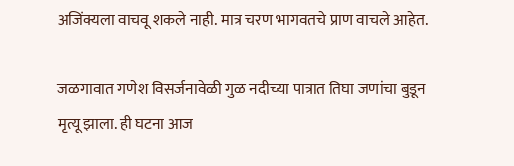अजिंक्यला वाचवू शकले नाही. मात्र चरण भागवतचे प्राण वाचले आहेत.

जळगावात गणेश विसर्जनावेळी गुळ नदीच्या पात्रात तिघा जणांचा बुडून मृत्यू झाला. ही घटना आज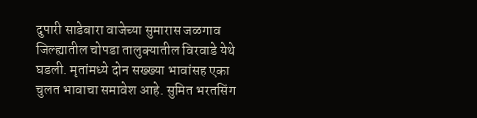दुपारी साडेबारा वाजेच्या सुमारास जळगाव जिल्ह्यातील चोपडा तालुक्यातील विरवाडे येथे घडली. मृतांमध्ये दोन सख्ख्या भावांसह एका चुलत भावाचा समावेश आहे. सुमित भरतसिंग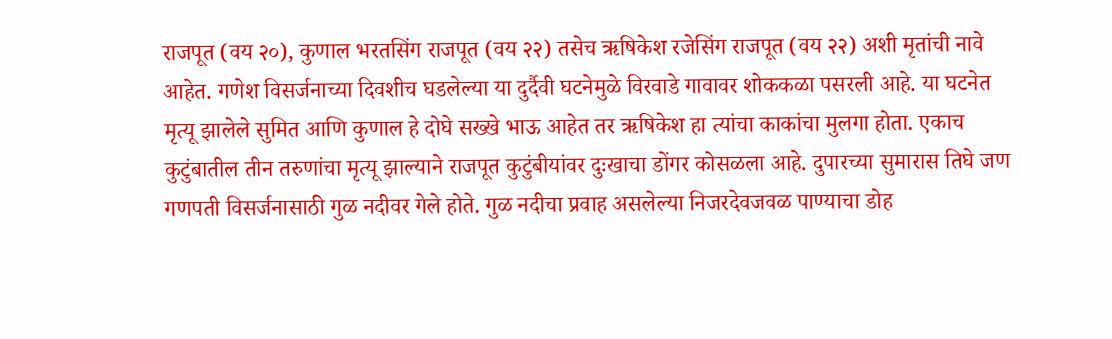राजपूत (वय २०), कुणाल भरतसिंग राजपूत (वय २२) तसेच ऋषिकेश रजेसिंग राजपूत (वय २२) अशी मृतांची नावे आहेत. गणेश विसर्जनाच्या दिवशीच घडलेल्या या दुर्दैवी घटनेमुळे विरवाडे गावावर शोककळा पसरली आहे. या घटनेत मृत्यू झालेले सुमित आणि कुणाल हे दोघे सख्खे भाऊ आहेत तर ऋषिकेश हा त्यांचा काकांचा मुलगा होता. एकाच कुटुंबातील तीन तरुणांचा मृत्यू झाल्याने राजपूत कुटुंबीयांवर दुःखाचा डोंगर कोसळला आहे. दुपारच्या सुमारास तिघे जण गणपती विसर्जनासाठी गुळ नदीवर गेले होते. गुळ नदीचा प्रवाह असलेल्या निजरदेवजवळ पाण्याचा डोह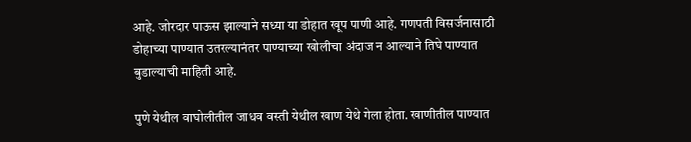आहे. जोरदार पाऊस झाल्याने सध्या या डोहात खूप पाणी आहे. गणपती विसर्जनासाठी डोहाच्या पाण्यात उतरल्यानंतर पाण्याच्या खोलीचा अंदाज न आल्याने तिघे पाण्यात बुडाल्याची माहिती आहे.

पुणे येथील वाघोलीतील जाधव वस्ती येथील खाण येथे गेला होता. खाणीतील पाण्यात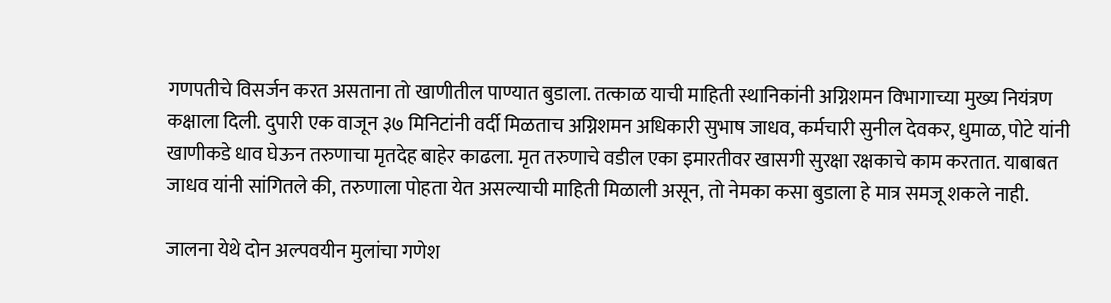गणपतीचे विसर्जन करत असताना तो खाणीतील पाण्यात बुडाला. तत्काळ याची माहिती स्थानिकांनी अग्निशमन विभागाच्या मुख्य नियंत्रण कक्षाला दिली. दुपारी एक वाजून ३७ मिनिटांनी वर्दी मिळताच अग्निशमन अधिकारी सुभाष जाधव, कर्मचारी सुनील देवकर, धुमाळ, पोटे यांनी खाणीकडे धाव घेऊन तरुणाचा मृतदेह बाहेर काढला. मृत तरुणाचे वडील एका इमारतीवर खासगी सुरक्षा रक्षकाचे काम करतात. याबाबत जाधव यांनी सांगितले की, तरुणाला पोहता येत असल्याची माहिती मिळाली असून, तो नेमका कसा बुडाला हे मात्र समजू शकले नाही.

जालना येथे दोन अल्पवयीन मुलांचा गणेश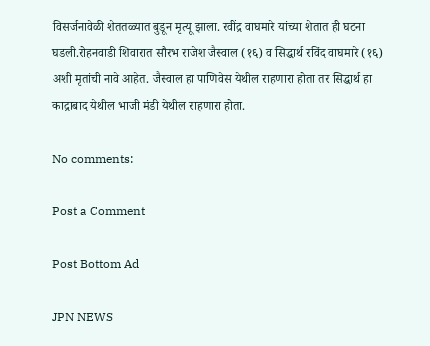विसर्जनावेळी शेततळ्यात बुडून मृत्यू झाला. रवींद्र वाघमारे यांच्या शेतात ही घटना घडली.रोहनवाडी शिवारात सौरभ राजेश जैस्वाल (१६) व सिद्धार्थ रविंद वाघमारे (१६) अशी मृतांची नावे आहेत. जैस्वाल हा पाणिवेस येथील राहणारा होता तर सिद्धार्थ हा काद्राबाद येथील भाजी मंडी येथील राहणारा होता.

No comments:

Post a Comment

Post Bottom Ad

JPN NEWS